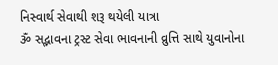નિસ્વાર્થ સેવાથી શરૂ થયેલી યાત્રા
ૐ સદ્ભાવના ટ્રસ્ટ સેવા ભાવનાની વ્રુત્તિ સાથે યુવાનોના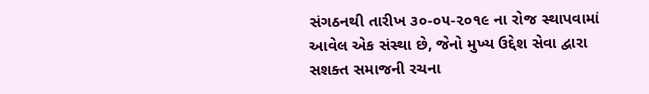સંગઠનથી તારીખ ૩૦-૦૫-૨૦૧૯ ના રોજ સ્થાપવામાં આવેલ એક સંસ્થા છે, જેનો મુખ્ય ઉદ્દેશ સેવા દ્વારા સશક્ત સમાજની રચના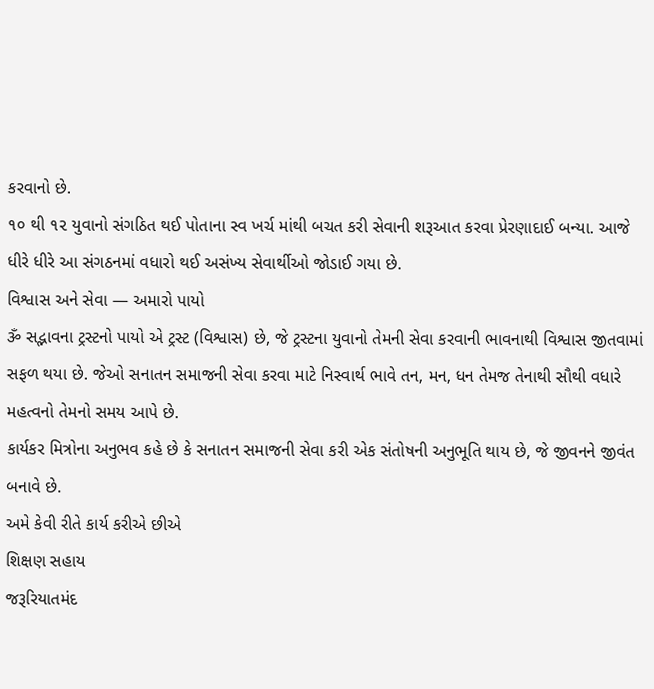કરવાનો છે.
૧૦ થી ૧૨ યુવાનો સંગઠિત થઈ પોતાના સ્વ ખર્ચ માંથી બચત કરી સેવાની શરૂઆત કરવા પ્રેરણાદાઈ બન્યા. આજે ધીરે ધીરે આ સંગઠનમાં વધારો થઈ અસંખ્ય સેવાર્થીઓ જોડાઈ ગયા છે.
વિશ્વાસ અને સેવા — અમારો પાયો
ૐ સદ્ભાવના ટ્રસ્ટનો પાયો એ ટ્રસ્ટ (વિશ્વાસ) છે, જે ટ્રસ્ટના યુવાનો તેમની સેવા કરવાની ભાવનાથી વિશ્વાસ જીતવામાં સફળ થયા છે. જેઓ સનાતન સમાજની સેવા કરવા માટે નિસ્વાર્થ ભાવે તન, મન, ધન તેમજ તેનાથી સૌથી વધારે મહત્વનો તેમનો સમય આપે છે.
કાર્યકર મિત્રોના અનુભવ કહે છે કે સનાતન સમાજની સેવા કરી એક સંતોષની અનુભૂતિ થાય છે, જે જીવનને જીવંત બનાવે છે.
અમે કેવી રીતે કાર્ય કરીએ છીએ
શિક્ષણ સહાય
જરૂરિયાતમંદ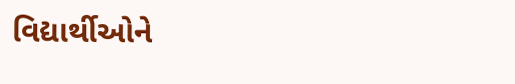વિદ્યાર્થીઓને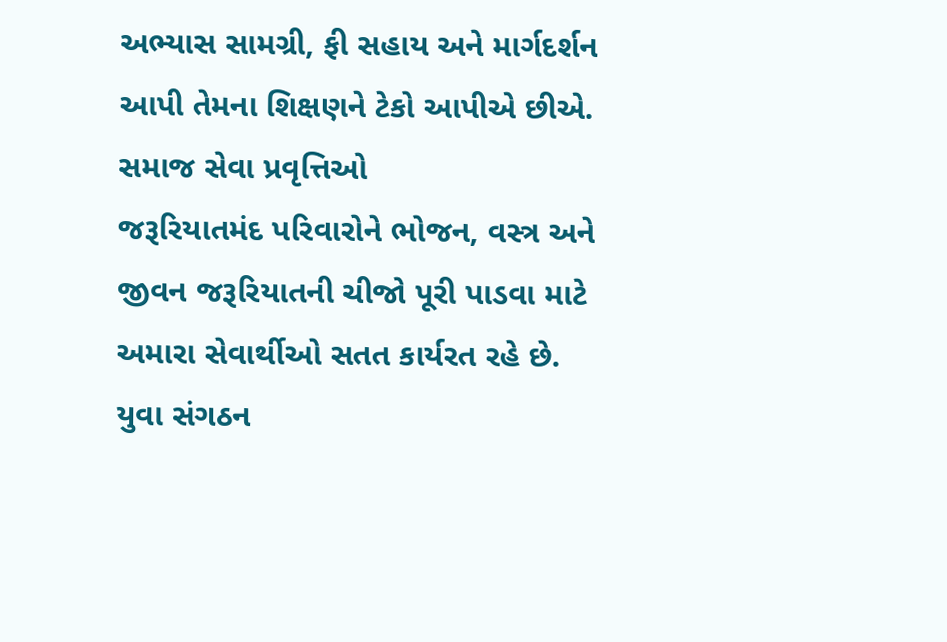અભ્યાસ સામગ્રી, ફી સહાય અને માર્ગદર્શન આપી તેમના શિક્ષણને ટેકો આપીએ છીએ.
સમાજ સેવા પ્રવૃત્તિઓ
જરૂરિયાતમંદ પરિવારોને ભોજન, વસ્ત્ર અને જીવન જરૂરિયાતની ચીજો પૂરી પાડવા માટે અમારા સેવાર્થીઓ સતત કાર્યરત રહે છે.
યુવા સંગઠન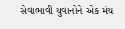સેવાભાવી યુવાનોને એક મંચ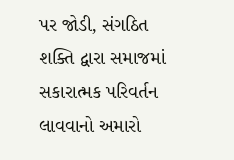પર જોડી, સંગઠિત શક્તિ દ્વારા સમાજમાં સકારાત્મક પરિવર્તન લાવવાનો અમારો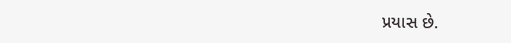પ્રયાસ છે.